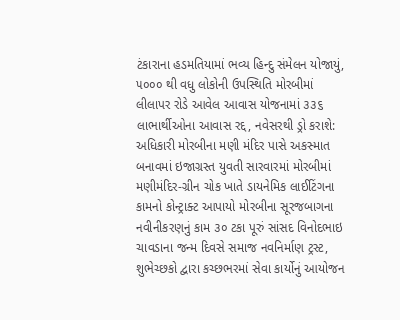ટંકારાના હડમતિયામાં ભવ્ય હિન્દુ સંમેલન યોજાયું, ૫૦૦૦ થી વધુ લોકોની ઉપસ્થિતિ મોરબીમાં લીલાપર રોડે આવેલ આવાસ યોજનામાં ૩૩૬ લાભાર્થીઓના આવાસ રદ્દ, નવેસરથી ડ્રો કરાશે: અધિકારી મોરબીના મણી મંદિર પાસે અકસ્માત બનાવમાં ઇજાગ્રસ્ત યુવતી સારવારમાં મોરબીમાં મણીમંદિર-ગ્રીન ચોક ખાતે ડાયનેમિક લાઈટિંગના કામનો કોન્ટ્રાક્ટ આપાયો મોરબીના સૂરજબાગના નવીનીકરણનું કામ ૩૦ ટકા પૂરું સાંસદ વિનોદભાઇ ચાવડાના જન્મ દિવસે સમાજ નવનિર્માણ ટ્રસ્ટ, શુભેચ્છકો દ્વારા કચ્છભરમાં સેવા કાર્યોનું આયોજન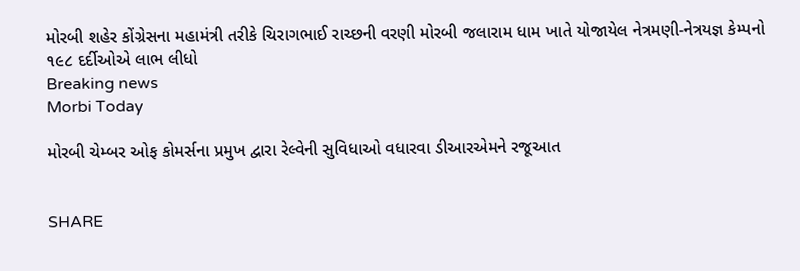મોરબી શહેર કોંગ્રેસના મહામંત્રી તરીકે ચિરાગભાઈ રાચ્છની વરણી મોરબી જલારામ ધામ ખાતે યોજાયેલ નેત્રમણી-નેત્રયજ્ઞ કેમ્પનો ૧૯૮ દર્દીઓએ લાભ લીધો
Breaking news
Morbi Today

મોરબી ચેમ્બર ઓફ કોમર્સના પ્રમુખ દ્વારા રેલ્વેની સુવિધાઓ વધારવા ડીઆરએમને રજૂઆત


SHARE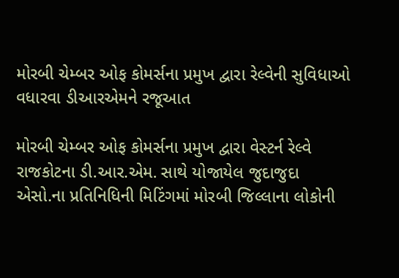મોરબી ચેમ્બર ઓફ કોમર્સના પ્રમુખ દ્વારા રેલ્વેની સુવિધાઓ વધારવા ડીઆરએમને રજૂઆત

મોરબી ચેમ્બર ઓફ કોમર્સના પ્રમુખ દ્વારા વેસ્ટર્ન રેલ્વે રાજકોટના ડી.આર.એમ. સાથે યોજાયેલ જુદાજુદા એસો.ના પ્રતિનિધિની મિટિંગમાં મોરબી જિલ્લાના લોકોની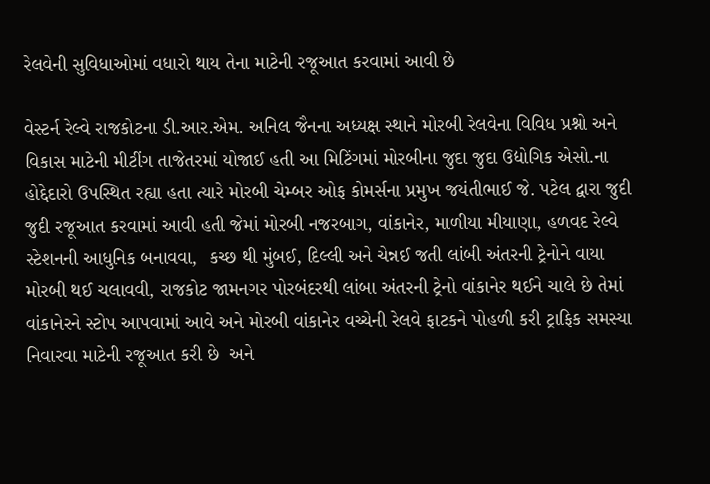રેલવેની સુવિધાઓમાં વધારો થાય તેના માટેની રજૂઆત કરવામાં આવી છે

વેસ્ટર્ન રેલ્વે રાજકોટના ડી.આર.એમ. અનિલ જૈનના અધ્યક્ષ સ્થાને મોરબી રેલવેના વિવિધ પ્રશ્નો અને વિકાસ માટેની મીટીંગ તાજેતરમાં યોજાઈ હતી આ મિટિંગમાં મોરબીના જુદા જુદા ઉદ્યોગિક એસો.ના હોદ્દેદારો ઉપસ્થિત રહ્યા હતા ત્યારે મોરબી ચેમ્બર ઓફ કોમર્સના પ્રમુખ જયંતીભાઈ જે. પટેલ દ્વારા જુદી જુદી રજૂઆત કરવામાં આવી હતી જેમાં મોરબી નજરબાગ, વાંકાનેર, માળીયા મીયાણા, હળવદ રેલ્વે સ્ટેશનની આધુનિક બનાવવા,  કચ્છ થી મુંબઈ, દિલ્લી અને ચેન્નઈ જતી લાંબી અંતરની ટ્રેનોને વાયા મોરબી થઈ ચલાવવી, રાજકોટ જામનગર પોરબંદરથી લાંબા અંતરની ટ્રેનો વાંકાનેર થઈને ચાલે છે તેમાં વાંકાનેરને સ્ટોપ આપવામાં આવે અને મોરબી વાંકાનેર વચ્ચેની રેલવે ફાટકને પોહળી કરી ટ્રાફિક સમસ્યા નિવારવા માટેની રજૂઆત કરી છે  અને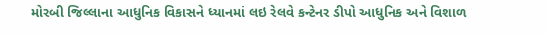મોરબી જિલ્લાના આધુનિક વિકાસને ધ્યાનમાં લઇ રેલવે કન્ટેનર ડીપો આધુનિક અને વિશાળ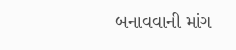બનાવવાની માંગ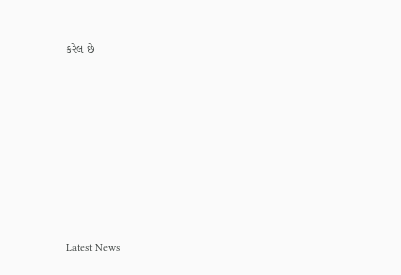કરેલ છે








Latest News